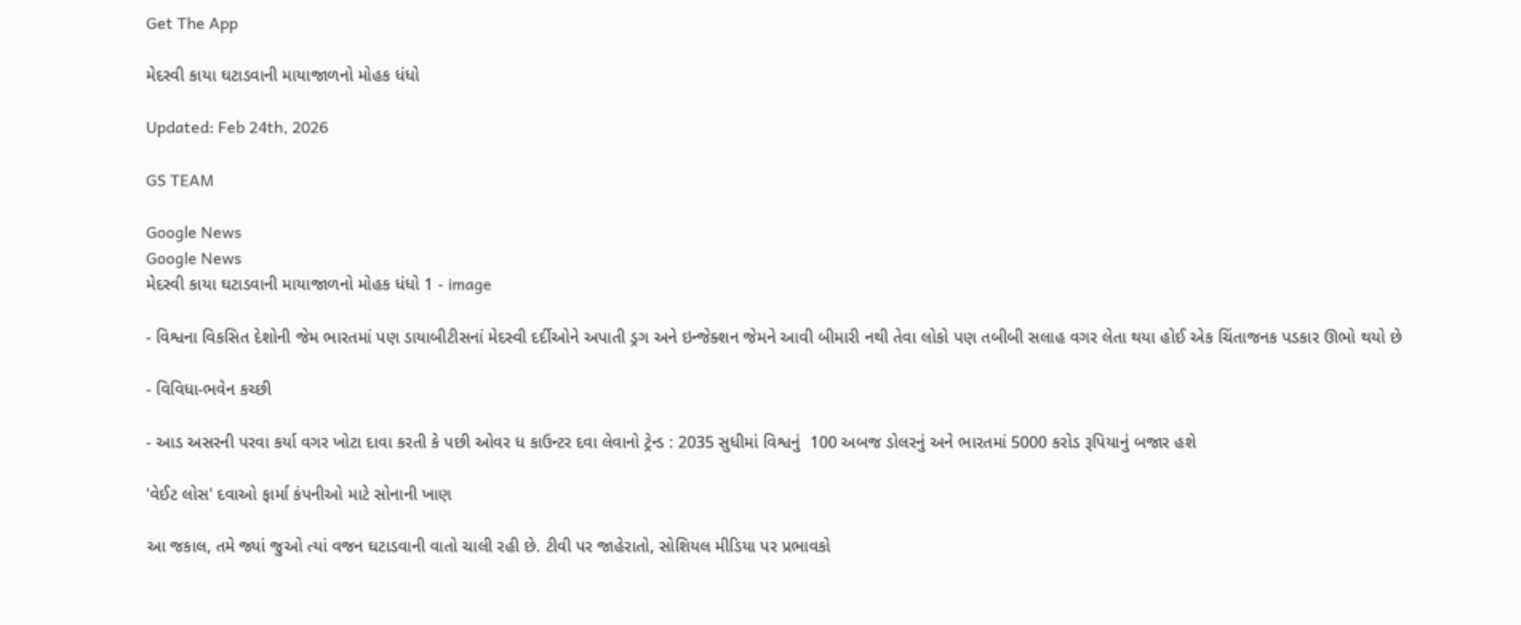Get The App

મેદસ્વી કાયા ઘટાડવાની માયાજાળનો મોહક ધંધો

Updated: Feb 24th, 2026

GS TEAM

Google News
Google News
મેદસ્વી કાયા ઘટાડવાની માયાજાળનો મોહક ધંધો 1 - image

- વિશ્વના વિકસિત દેશોની જેમ ભારતમાં પણ ડાયાબીટીસનાં મેદસ્વી દર્દીઓને અપાતી ડ્રગ અને ઇન્જેક્શન જેમને આવી બીમારી નથી તેવા લોકો પણ તબીબી સલાહ વગર લેતા થયા હોઈ એક ચિંતાજનક પડકાર ઊભો થયો છે

- વિવિધા-ભવેન કચ્છી

- આડ અસરની પરવા કર્યા વગર ખોટા દાવા કરતી કે પછી ઓવર ધ કાઉન્ટર દવા લેવાનો ટ્રેન્ડ : 2035 સુધીમાં વિશ્વનું  100 અબજ ડોલરનું અને ભારતમાં 5000 કરોડ રૂપિયાનું બજાર હશે

'વેઈટ લોસ' દવાઓ ફાર્મા કંપનીઓ માટે સોનાની ખાણ

આ જકાલ, તમે જ્યાં જુઓ ત્યાં વજન ઘટાડવાની વાતો ચાલી રહી છે. ટીવી પર જાહેરાતો, સોશિયલ મીડિયા પર પ્રભાવકો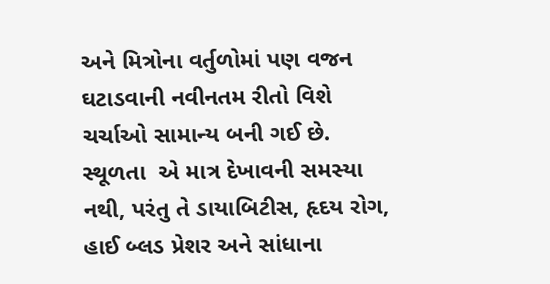અને મિત્રોના વર્તુળોમાં પણ વજન ઘટાડવાની નવીનતમ રીતો વિશે ચર્ચાઓ સામાન્ય બની ગઈ છે. સ્થૂળતા  એ માત્ર દેખાવની સમસ્યા નથી, પરંતુ તે ડાયાબિટીસ, હૃદય રોગ, હાઈ બ્લડ પ્રેશર અને સાંધાના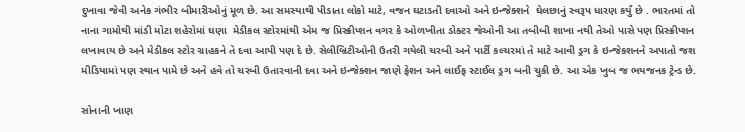દુખાવા જેવી અનેક ગંભીર બીમારીઓનું મૂળ છે. આ સમસ્યાથી પીડાતા લોકો માટે, વજન ઘટાડતી દવાઓ અને ઇન્જેક્શને  ઘેલછાનું સ્વરૂપ ધારણ કર્યું છે . ભારતમાં તો નાના ગામોથી માંડી મોટા શહેરોમાં ઘણા  મેડીકલ સ્ટોરમાંથી એમ જ પ્રિસ્ક્રીપ્શન વગર કે ઓળખીતા ડોક્ટર જેઓની આ તબીબી શાખા નથી તેઓ પાસે પણ પ્રિસ્ક્રીપ્શન લખાવાય છે અને મેડીકલ સ્ટોર ગ્રાહકને તે દવા આપી પણ દે છે. સેલીબ્રિટીઓની ઉતરી ગયેલી ચરબી અને પાર્ટી કલ્ચરમાં તે માટે આવી ડ્રગ કે ઇન્જેકશનને અપાતો જશ મીડિયામાં પણ સ્થાન પામે છે અને હવે તો ચરબી ઉતારવાની દવા અને ઇન્જેક્શન જાણે ફેશન અને લાઈફ સ્ટાઈલ ડ્રગ બની ચુકી છે. આ એક ખુબ જ ભયજનક ટ્રેન્ડ છે.

સોનાની ખાણ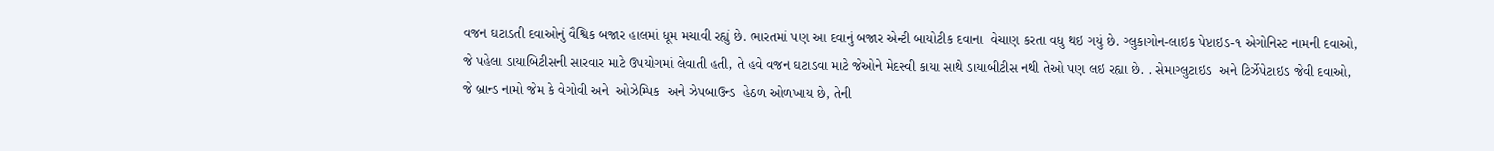વજન ઘટાડતી દવાઓનું વૈશ્વિક બજાર હાલમાં ધૂમ મચાવી રહ્યું છે. ભારતમાં પણ આ દવાનું બજાર એન્ટી બાયોટીક દવાના  વેચાણ કરતા વધુ થઇ ગયું છે. ગ્લુકાગોન-લાઇક પેપ્ટાઇડ-૧ એગોનિસ્ટ નામની દવાઓ, જે પહેલા ડાયાબિટીસની સારવાર માટે ઉપયોગમાં લેવાતી હતી, તે હવે વજન ઘટાડવા માટે જેઓને મેદસ્વી કાયા સાથે ડાયાબીટીસ નથી તેઓ પણ લઇ રહ્યા છે. . સેમાગ્લુટાઇડ  અને ટિર્ઝેપેટાઇડ જેવી દવાઓ, જે બ્રાન્ડ નામો જેમ કે વેગોવી અને  ઓઝેમ્પિક  અને ઝેપબાઉન્ડ  હેઠળ ઓળખાય છે, તેની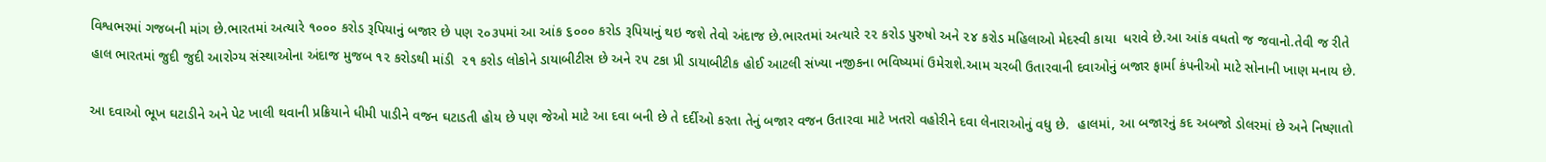વિશ્વભરમાં ગજબની માંગ છે.ભારતમાં અત્યારે ૧૦૦૦ કરોડ રૂપિયાનું બજાર છે પણ ૨૦૩૫માં આ આંક ૬૦૦૦ કરોડ રૂપિયાનું થઇ જશે તેવો અંદાજ છે.ભારતમાં અત્યારે ૨૨ કરોડ પુરુષો અને ૨૪ કરોડ મહિલાઓ મેદસ્વી કાયા  ધરાવે છે.આ આંક વધતો જ જવાનો.તેવી જ રીતે હાલ ભારતમાં જુદી જુદી આરોગ્ય સંસ્થાઓના અંદાજ મુજબ ૧૨ કરોડથી માંડી  ૨૧ કરોડ લોકોને ડાયાબીટીસ છે અને ૨૫ ટકા પ્રી ડાયાબીટીક હોઈ આટલી સંખ્યા નજીકના ભવિષ્યમાં ઉમેરાશે.આમ ચરબી ઉતારવાની દવાઓનું બજાર ફાર્મા કંપનીઓ માટે સોનાની ખાણ મનાય છે.

આ દવાઓ ભૂખ ઘટાડીને અને પેટ ખાલી થવાની પ્રક્રિયાને ધીમી પાડીને વજન ઘટાડતી હોય છે પણ જેઓ માટે આ દવા બની છે તે દર્દીઓ કરતા તેનું બજાર વજન ઉતારવા માટે ખતરો વહોરીને દવા લેનારાઓનું વધુ છે.  હાલમાં, આ બજારનું કદ અબજો ડોલરમાં છે અને નિષ્ણાતો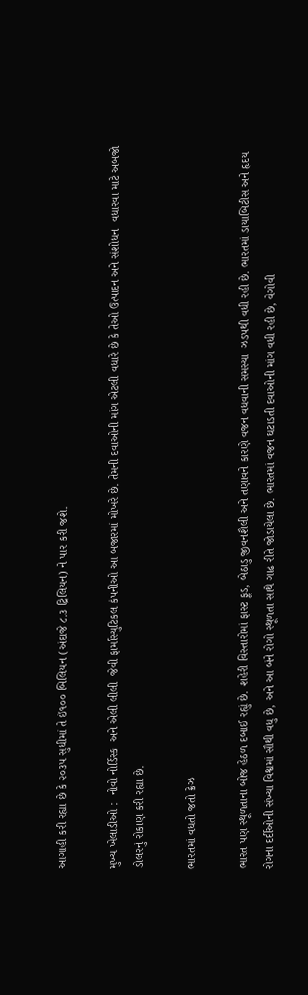આગાહી કરી રહ્યા છે કે ૨૦૩૫ સુધીમાં તે ઇં૧૦૦ બિલિયન (અંદાજે ૮.૩ ટ્રિલિયન) ને પાર કરી જશે.

મુખ્ય ખેલાડીઓ :  નોવો નોર્ડિસ્ક  અને એલી લીલી  જેવી ફાર્માસ્યુટિકલ કંપનીઓ આ બજારમાં મોખરે છે. તેમની દવાઓની માંગ એટલી વધારે છે કે તેઓ ઉત્પાદન અને સંશોધન  વધારવા માટે અબજો ડોલરનું રોકાણ કરી રહ્યા છે.

ભારતમાં વધતો જતો ક્રેઝ

ભારત પણ સ્થૂળતાના બોજ હેઠળ દબાઈ રહ્યું છે. શહેરી વિસ્તારોમાં ફાસ્ટ ફૂડ, બેઠાડુ જીવનશૈલી અને તણાવને કારણે વજન વધવાની સમસ્યા  ઝડપથી વધી રહી છે. ભારતમાં ડાયાબિટીસ અને હૃદય રોગના દર્દીઓની સંખ્યા વિશ્વમાં સૌથી વધુ છે, અને આ બંને રોગો સ્થૂળતા સાથે ગાઢ રીતે જોડાયેલા છે. ભારતમાં વજન ઘટાડતી દવાઓની માંગ વધી રહી છે, વેગોવી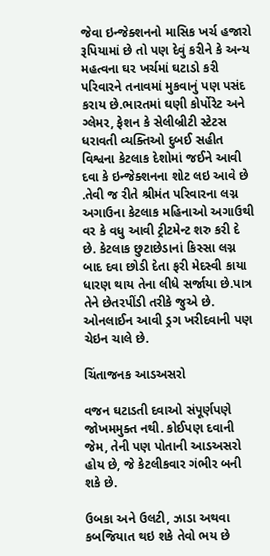જેવા ઇન્જેક્શનનો માસિક ખર્ચ હજારો રૂપિયામાં છે તો પણ દેવું કરીને કે અન્ય મહત્વના ઘર ખર્ચમાં ઘટાડો કરી પરિવારને તનાવમાં મુકવાનું પણ પસંદ કરાય છે.ભારતમાં ઘણી કોર્પોરેટ અને ગ્લેમર, ફેશન કે સેલીબ્રીટી સ્ટેટસ ધરાવતી વ્યક્તિઓ દુબઈ સહીત વિશ્વના કેટલાક દેશોમાં જઈને આવી દવા કે ઇન્જેક્શનના શોટ લઇ આવે છે .તેવી જ રીતે શ્રીમંત પરિવારના લગ્ન અગાઉના કેટલાક મહિનાઓ અગાઉથી વર કે વધુ આવી ટ્રીટમેન્ટ શરુ કરી દે છે. કેટલાક છુટાછેડાનાં કિસ્સા લગ્ન બાદ દવા છોડી દેતા ફરી મેદસ્વી કાયા ધારણ થાય તેના લીધે સર્જાયા છે.પાત્ર તેને છેતરપીંડી તરીકે જુએ છે. ઓનલાઈન આવી ડ્રગ ખરીદવાની પણ ચેઇન ચાલે છે.

ચિંતાજનક આડઅસરો

વજન ઘટાડતી દવાઓ સંપૂર્ણપણે જોખમમુક્ત નથી. કોઈપણ દવાની જેમ, તેની પણ પોતાની આડઅસરો હોય છે, જે કેટલીકવાર ગંભીર બની શકે છે.

ઉબકા અને ઉલટી, ઝાડા અથવા કબજિયાત થઇ શકે તેવો ભય છે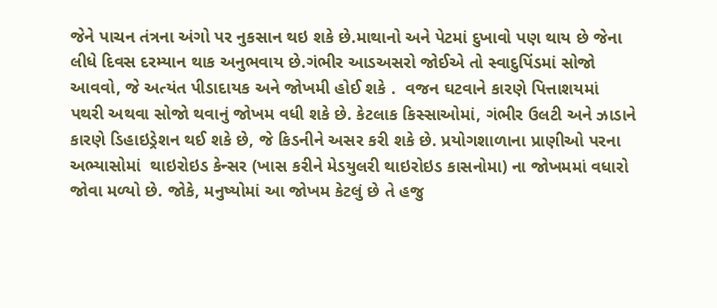જેને પાચન તંત્રના અંગો પર નુકસાન થઇ શકે છે.માથાનો અને પેટમાં દુખાવો પણ થાય છે જેના લીધે દિવસ દરમ્યાન થાક અનુભવાય છે.ગંભીર આડઅસરો જોઈએ તો સ્વાદુપિંડમાં સોજો આવવો, જે અત્યંત પીડાદાયક અને જોખમી હોઈ શકે .  વજન ઘટવાને કારણે પિત્તાશયમાં  પથરી અથવા સોજો થવાનું જોખમ વધી શકે છે. કેટલાક કિસ્સાઓમાં, ગંભીર ઉલટી અને ઝાડાને કારણે ડિહાઇડ્રેશન થઈ શકે છે, જે કિડનીને અસર કરી શકે છે. પ્રયોગશાળાના પ્રાણીઓ પરના અભ્યાસોમાં  થાઇરોઇડ કેન્સર (ખાસ કરીને મેડયુલરી થાઇરોઇડ કાસનોમા) ના જોખમમાં વધારો જોવા મળ્યો છે. જોકે, મનુષ્યોમાં આ જોખમ કેટલું છે તે હજુ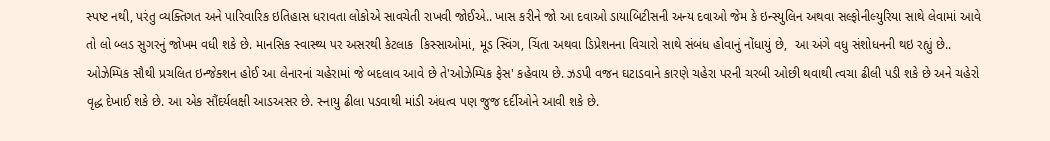સ્પષ્ટ નથી, પરંતુ વ્યક્તિગત અને પારિવારિક ઇતિહાસ ધરાવતા લોકોએ સાવચેતી રાખવી જોઈએ.. ખાસ કરીને જો આ દવાઓ ડાયાબિટીસની અન્ય દવાઓ જેમ કે ઇન્સ્યુલિન અથવા સલ્ફોનીલ્યુરિયા સાથે લેવામાં આવે તો લો બ્લડ સુગરનું જોખમ વધી શકે છે. માનસિક સ્વાસ્થ્ય પર અસરથી કેટલાક  કિસ્સાઓમાં, મૂડ સ્વિંગ, ચિંતા અથવા ડિપ્રેશનના વિચારો સાથે સંબંધ હોવાનું નોંધાયું છે,  આ અંગે વધુ સંશોધનની થઇ રહ્યું છે.. ઓઝેમ્પિક સૌથી પ્રચલિત ઇન્જેક્શન હોઈ આ લેનારનાં ચહેરામાં જે બદલાવ આવે છે તે'ઓઝેમ્પિક ફેસ' કહેવાય છે. ઝડપી વજન ઘટાડવાને કારણે ચહેરા પરની ચરબી ઓછી થવાથી ત્વચા ઢીલી પડી શકે છે અને ચહેરો વૃદ્ધ દેખાઈ શકે છે. આ એક સૌંદર્યલક્ષી આડઅસર છે. સ્નાયુ ઢીલા પડવાથી માંડી અંધત્વ પણ જુજ દર્દીઓને આવી શકે છે.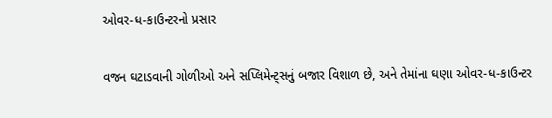ઓવર-ધ-કાઉન્ટરનો પ્રસાર

વજન ઘટાડવાની ગોળીઓ અને સપ્લિમેન્ટ્સનું બજાર વિશાળ છે, અને તેમાંના ઘણા ઓવર-ધ-કાઉન્ટર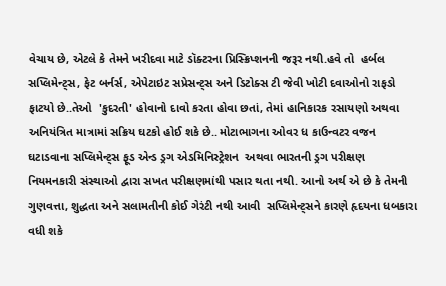વેચાય છે, એટલે કે તેમને ખરીદવા માટે ડૉક્ટરના પ્રિસ્ક્રિપ્શનની જરૂર નથી.હવે તો  હર્બલ સપ્લિમેન્ટ્સ, ફેટ બર્નર્સ, એપેટાઇટ સપ્રેસન્ટ્સ અને ડિટોક્સ ટી જેવી ખોટી દવાઓનો રાફડો ફાટયો છે..તેઓ  'કુદરતી' હોવાનો દાવો કરતા હોવા છતાં, તેમાં હાનિકારક રસાયણો અથવા અનિયંત્રિત માત્રામાં સક્રિય ઘટકો હોઈ શકે છે.. મોટાભાગના ઓવર ધ કાઉન્વટર વજન ઘટાડવાના સપ્લિમેન્ટ્સ ફૂડ એન્ડ ડ્રગ એડમિનિસ્ટ્રેશન  અથવા ભારતની ડ્રગ પરીક્ષણ  નિયમનકારી સંસ્થાઓ દ્વારા સખત પરીક્ષણમાંથી પસાર થતા નથી. આનો અર્થ એ છે કે તેમની ગુણવત્તા, શુદ્ધતા અને સલામતીની કોઈ ગેરંટી નથી આવી  સપ્લિમેન્ટ્સને કારણે હૃદયના ધબકારા વધી શકે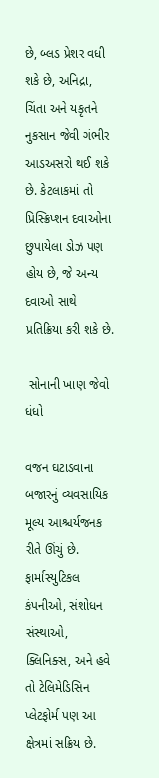છે, બ્લડ પ્રેશર વધી શકે છે, અનિદ્રા, ચિંતા અને યકૃતને નુકસાન જેવી ગંભીર આડઅસરો થઈ શકે છે. કેટલાકમાં તો પ્રિસ્ક્રિપ્શન દવાઓના છુપાયેલા ડોઝ પણ હોય છે, જે અન્ય દવાઓ સાથે પ્રતિક્રિયા કરી શકે છે.

 સોનાની ખાણ જેવો ધંધો

વજન ઘટાડવાના બજારનું વ્યવસાયિક મૂલ્ય આશ્ચર્યજનક રીતે ઊંચું છે. ફાર્માસ્યુટિકલ કંપનીઓ, સંશોધન સંસ્થાઓ, ક્લિનિક્સ, અને હવે તો ટેલિમેડિસિન પ્લેટફોર્મ પણ આ ક્ષેત્રમાં સક્રિય છે.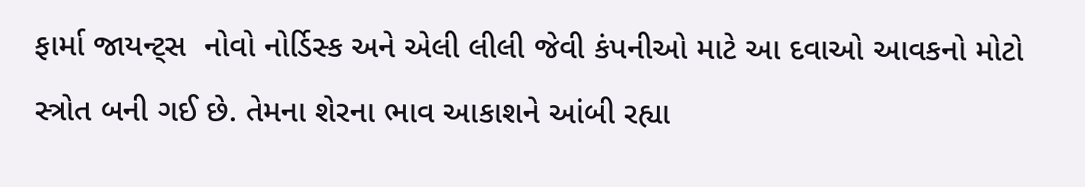ફાર્મા જાયન્ટ્સ  નોવો નોર્ડિસ્ક અને એલી લીલી જેવી કંપનીઓ માટે આ દવાઓ આવકનો મોટો સ્ત્રોત બની ગઈ છે. તેમના શેરના ભાવ આકાશને આંબી રહ્યા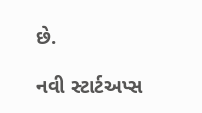છે.

નવી સ્ટાર્ટઅપ્સ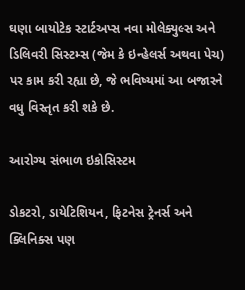ઘણા બાયોટેક સ્ટાર્ટઅપ્સ નવા મોલેક્યુલ્સ અને ડિલિવરી સિસ્ટમ્સ (જેમ કે ઇન્હેલર્સ અથવા પેચ) પર કામ કરી રહ્યા છે, જે ભવિષ્યમાં આ બજારને વધુ વિસ્તૃત કરી શકે છે.

આરોગ્ય સંભાળ ઇકોસિસ્ટમ

ડોકટરો, ડાયેટિશિયન, ફિટનેસ ટ્રેનર્સ અને ક્લિનિક્સ પણ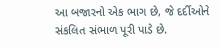આ બજારનો એક ભાગ છે, જે દર્દીઓને સંકલિત સંભાળ પૂરી પાડે છે.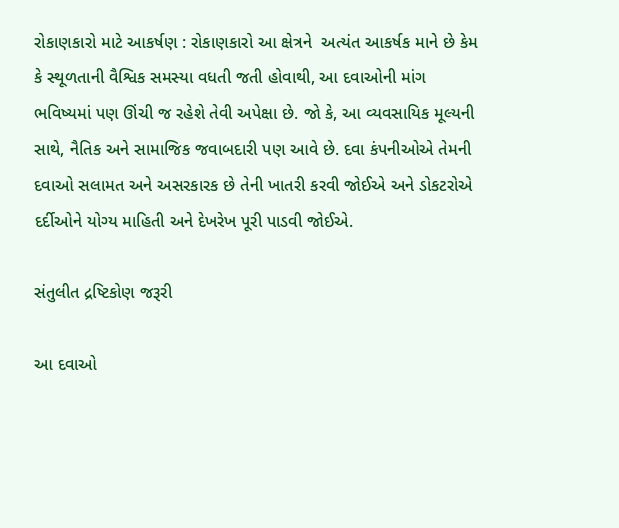રોકાણકારો માટે આકર્ષણ : રોકાણકારો આ ક્ષેત્રને  અત્યંત આકર્ષક માને છે કેમ  કે સ્થૂળતાની વૈશ્વિક સમસ્યા વધતી જતી હોવાથી, આ દવાઓની માંગ ભવિષ્યમાં પણ ઊંચી જ રહેશે તેવી અપેક્ષા છે. જો કે, આ વ્યવસાયિક મૂલ્યની સાથે, નૈતિક અને સામાજિક જવાબદારી પણ આવે છે. દવા કંપનીઓએ તેમની દવાઓ સલામત અને અસરકારક છે તેની ખાતરી કરવી જોઈએ અને ડોકટરોએ દર્દીઓને યોગ્ય માહિતી અને દેખરેખ પૂરી પાડવી જોઈએ.

સંતુલીત દ્રષ્ટિકોણ જરૂરી

આ દવાઓ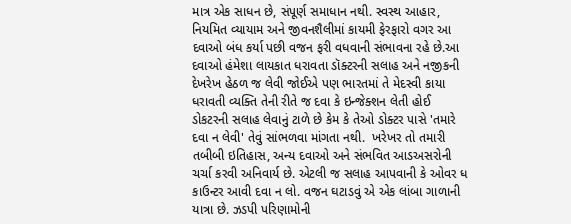માત્ર એક સાધન છે, સંપૂર્ણ સમાધાન નથી. સ્વસ્થ આહાર, નિયમિત વ્યાયામ અને જીવનશૈલીમાં કાયમી ફેરફારો વગર આ દવાઓ બંધ કર્યા પછી વજન ફરી વધવાની સંભાવના રહે છે.આ દવાઓ હંમેશા લાયકાત ધરાવતા ડૉક્ટરની સલાહ અને નજીકની દેખરેખ હેઠળ જ લેવી જોઈએ પણ ભારતમાં તે મેદસ્વી કાયા ધરાવતી વ્યક્તિ તેની રીતે જ દવા કે ઇન્જેક્શન લેતી હોઈ ડોકટરની સલાહ લેવાનું ટાળે છે કેમ કે તેઓ ડોક્ટર પાસે 'તમારે દવા ન લેવી' તેવું સાંભળવા માંગતા નથી.  ખરેખર તો તમારી તબીબી ઇતિહાસ, અન્ય દવાઓ અને સંભવિત આડઅસરોની ચર્ચા કરવી અનિવાર્ય છે. એટલી જ સલાહ આપવાની કે ઓવર ધ કાઉન્ટર આવી દવા ન લો. વજન ઘટાડવું એ એક લાંબા ગાળાની યાત્રા છે. ઝડપી પરિણામોની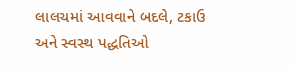લાલચમાં આવવાને બદલે, ટકાઉ અને સ્વસ્થ પદ્ધતિઓ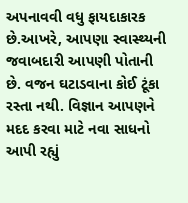અપનાવવી વધુ ફાયદાકારક છે.આખરે, આપણા સ્વાસ્થ્યની જવાબદારી આપણી પોતાની છે. વજન ઘટાડવાના કોઈ ટૂંકા રસ્તા નથી. વિજ્ઞાન આપણને મદદ કરવા માટે નવા સાધનો આપી રહ્યું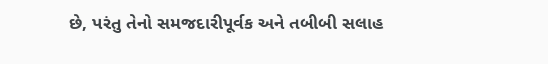છે, પરંતુ તેનો સમજદારીપૂર્વક અને તબીબી સલાહ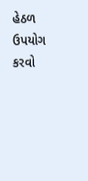હેઠળ ઉપયોગ કરવો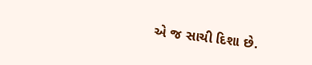એ જ સાચી દિશા છે.